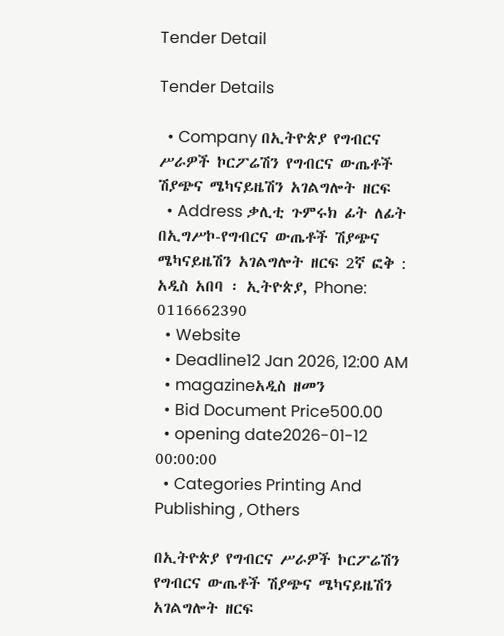Tender Detail

Tender Details

  • Company በኢትዮጵያ የግብርና ሥራዎች ኮርፖሬሽን የግብርና ውጤቶች ሽያጭና ሜካናይዜሽን አገልግሎት ዘርፍ
  • Address ቃሊቲ ጉምሩክ ፊት ለፊት በኢግሥኮ-የግብርና ውጤቶች ሽያጭና ሜካናይዜሽን አገልግሎት ዘርፍ 2ኛ ፎቅ : አዲስ አበባ ፡ ኢትዮጵያ, Phone: 0116662390
  • Website
  • Deadline12 Jan 2026, 12:00 AM
  • magazineአዲስ ዘመን
  • Bid Document Price500.00
  • opening date2026-01-12 00:00:00
  • Categories Printing And Publishing , Others

በኢትዮጵያ የግብርና ሥራዎች ኮርፖሬሽን የግብርና ውጤቶች ሽያጭና ሜካናይዜሽን አገልግሎት ዘርፍ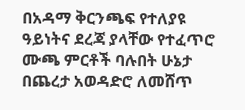በአዳማ ቅርንጫፍ የተለያዩ ዓይነትና ደረጃ ያላቸው የተፈጥሮ ሙጫ ምርቶች ባሉበት ሁኔታ በጨረታ አወዳድሮ ለመሸጥ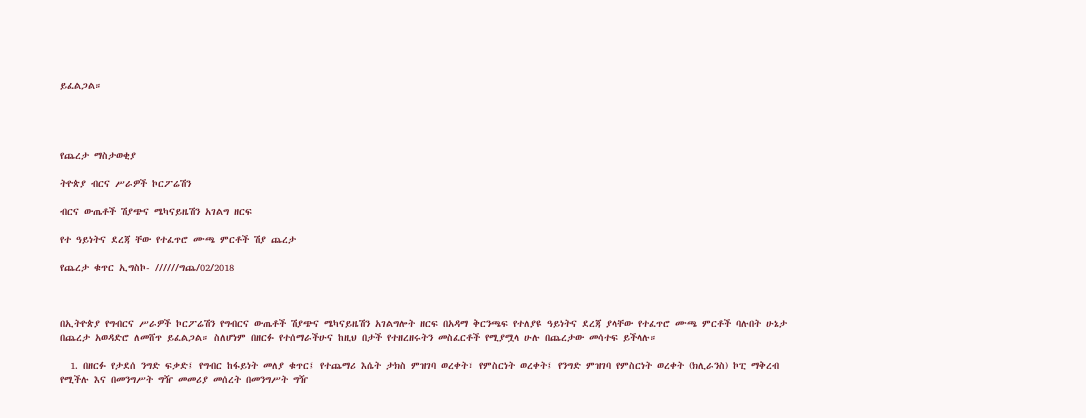ይፈልጋል።




የጨረታ ማስታወቂያ

ትዮጵያ ብርና ሥራዎች ኮርፖሬሽን

ብርና ውጤቶች ሽያጭና ሜካናይዜሽን አገልግ ዘርፍ

የተ ዓይነትና ደረጃ ቸው የተፈጥሮ ሙጫ ምርቶች ሽያ ጨረታ

የጨረታ ቁጥር ኢግስኮ- //////ግጨ/02/2018



በኢትዮጵያ የግብርና ሥራዎች ኮርፖሬሽን የግብርና ውጤቶች ሽያጭና ሜካናይዜሽን አገልግሎት ዘርፍ በአዳማ ቅርንጫፍ የተለያዩ ዓይነትና ደረጃ ያላቸው የተፈጥሮ ሙጫ ምርቶች ባሉበት ሁኔታ በጨረታ አወዳድሮ ለመሸጥ ይፈልጋል። ስለሆነም በዘርፉ የተሰማራችሁና ከዚህ በታች የተዘረዘሩትን መስፈርቶች የሚያሟላ ሁሉ በጨረታው መሳተፍ ይችላሉ።

  1. በዘርፉ የታደሰ ንግድ ፍቃድ፤ የግብር ከፋይነት መለያ ቁጥር፤ የተጨማሪ እሴት ታክስ ምዝገባ ወረቀት፣ የምስርነት ወረቀት፤ የንግድ ምዝገባ የምስርነት ወረቀት (ክሊራንስ) ኮፒ ማቅረብ የሚችሉ እና በመንግሥት ግዥ መመሪያ መሰረት በመንግሥት ግዥ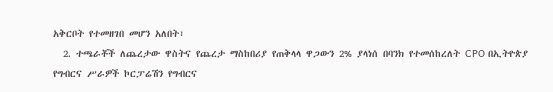አቅርቦት የተመዘገበ መሆን አለበት፣
  2. ተጫራቾች ለጨረታው ዋስትና የጨረታ ማስከበሪያ የጠቅላላ ዋጋውን 2% ያላነሰ በባንክ የተመሰከረለት CPO በኢትዮጵያ የግብርና ሥራዎች ኮርፓሬሽን የግብርና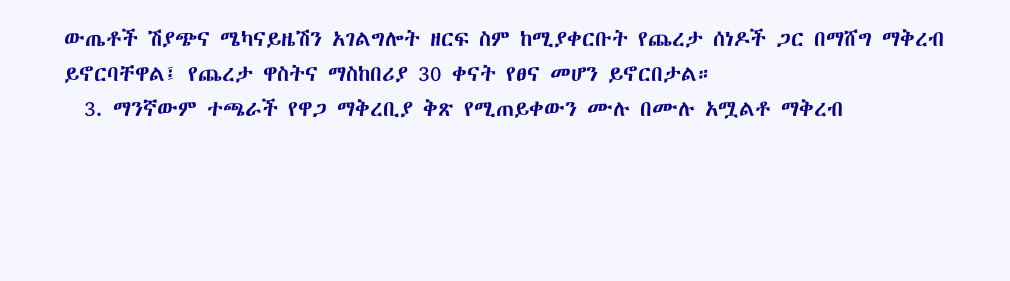ውጤቶች ሽያጭና ሜካናይዜሽን አገልግሎት ዘርፍ ስም ከሚያቀርቡት የጨረታ ሰነዶች ጋር በማሸግ ማቅረብ ይኖርባቸዋል፤ የጨረታ ዋስትና ማስከበሪያ 30 ቀናት የፀና መሆን ይኖርበታል።
  3. ማንኛውም ተጫራች የዋጋ ማቅረቢያ ቅጽ የሚጠይቀውን ሙሉ በሙሉ አሟልቶ ማቅረብ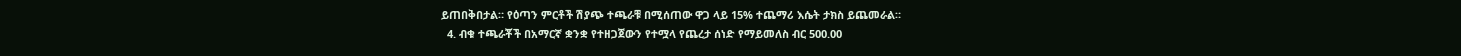ይጠበቅበታል። የዕጣን ምርቶች ሽያጭ ተጫራቹ በሚሰጠው ዋጋ ላይ 15% ተጨማሪ እሴት ታክስ ይጨመራል።
  4. ብቁ ተጫራቾች በአማርኛ ቋንቋ የተዘጋጀውን የተሟላ የጨረታ ሰነድ የማይመለስ ብር 500.00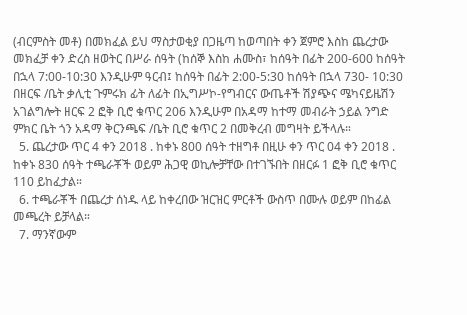(ብርምስት መቶ) በመክፈል ይህ ማስታወቂያ በጋዜጣ ከወጣበት ቀን ጀምሮ እስከ ጨረታው መክፈቻ ቀን ድረስ ዘወትር በሥራ ሰዓት (ከሰኞ እስከ ሐሙስ፣ ከሰዓት በፊት 200-600 ከሰዓት በኋላ 7:00-10:30 እንዲሁም ዓርብ፤ ከሰዓት በፊት 2:00-5:30 ከሰዓት በኋላ 730- 10:30 በዘርፍ /ቤት ቃሊቲ ጉምሩክ ፊት ለፊት በኢግሥኮ-የግብርና ውጤቶች ሽያጭና ሜካናይዜሽን አገልግሎት ዘርፍ 2 ፎቅ ቢሮ ቁጥር 206 እንዲሁም በአዳማ ከተማ መብራት ኃይል ንግድ ምክር ቤት ጎን አዳማ ቅርንጫፍ /ቤት ቢሮ ቁጥር 2 በመቅረብ መግዛት ይችላሉ።
  5. ጨረታው ጥር 4 ቀን 2018 . ከቀኑ 800 ሰዓት ተዘግቶ በዚሁ ቀን ጥር 04 ቀን 2018 . ከቀኑ 830 ሰዓት ተጫራቾች ወይም ሕጋዊ ወኪሎቻቸው በተገኙበት በዘርፉ 1 ፎቅ ቢሮ ቁጥር 110 ይከፈታል።
  6. ተጫራቾች በጨረታ ሰነዱ ላይ ከቀረበው ዝርዝር ምርቶች ውስጥ በሙሉ ወይም በከፊል መጫረት ይቻላል።
  7. ማንኛውም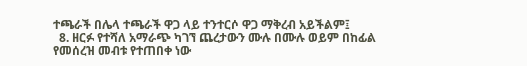ተጫራች በሌላ ተጫራች ዋጋ ላይ ተንተርሶ ዋጋ ማቅረብ አይችልም፤
  8. ዘርፉ የተሻለ አማራጭ ካገኘ ጨረታውን ሙሉ በሙሉ ወይም በከፊል የመሰረዝ መብቱ የተጠበቀ ነው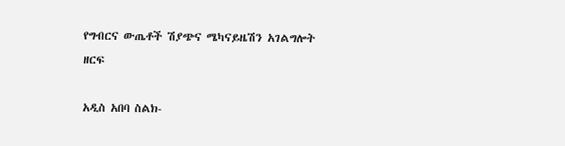የግብርና ውጤቶች ሽያጭና ሜካናይዜሽን አገልግሎት ዘርፍ

አዲስ አበባ ስልክ-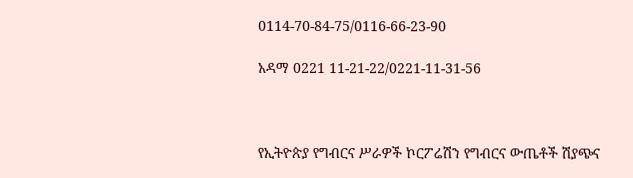0114-70-84-75/0116-66-23-90

አዳማ 0221 11-21-22/0221-11-31-56



የኢትዮጵያ የግብርና ሥራዎች ኮርፖሬሽን የግብርና ውጤቶች ሽያጭና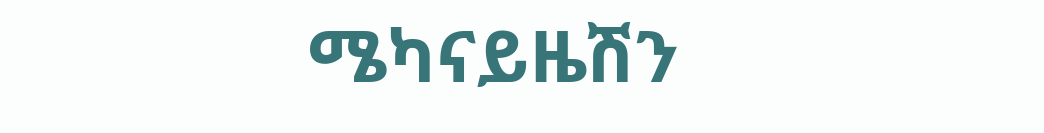ሜካናይዜሽን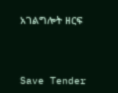አገልግሎት ዘርፍ



Save Tender